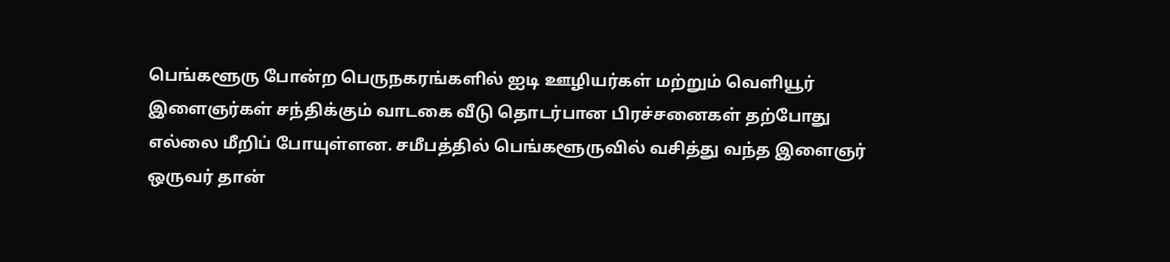பெங்களூரு போன்ற பெருநகரங்களில் ஐடி ஊழியர்கள் மற்றும் வெளியூர் இளைஞர்கள் சந்திக்கும் வாடகை வீடு தொடர்பான பிரச்சனைகள் தற்போது எல்லை மீறிப் போயுள்ளன. சமீபத்தில் பெங்களூருவில் வசித்து வந்த இளைஞர் ஒருவர் தான்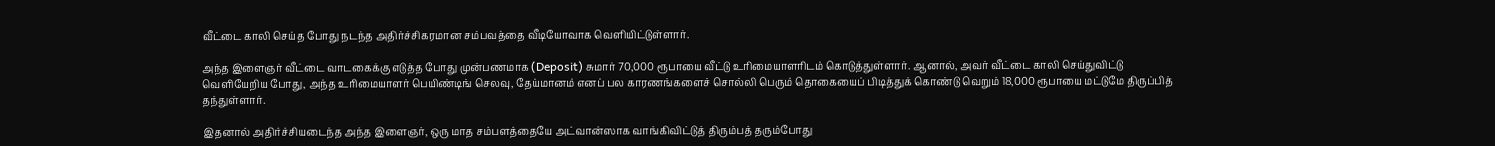வீட்டை காலி செய்த போது நடந்த அதிர்ச்சிகரமான சம்பவத்தை வீடியோவாக வெளியிட்டுள்ளார்.

அந்த இளைஞர் வீட்டை வாடகைக்கு எடுத்த போது முன்பணமாக (Deposit) சுமார் 70,000 ரூபாயை வீட்டு உரிமையாளரிடம் கொடுத்துள்ளார். ஆனால், அவர் வீட்டை காலி செய்துவிட்டு வெளியேறிய போது, அந்த உரிமையாளர் பெயிண்டிங் செலவு, தேய்மானம் எனப் பல காரணங்களைச் சொல்லி பெரும் தொகையைப் பிடித்துக் கொண்டு வெறும் 18,000 ரூபாயை மட்டுமே திருப்பித் தந்துள்ளார்.

இதனால் அதிர்ச்சியடைந்த அந்த இளைஞர், ஒரு மாத சம்பளத்தையே அட்வான்ஸாக வாங்கிவிட்டுத் திரும்பத் தரும்போது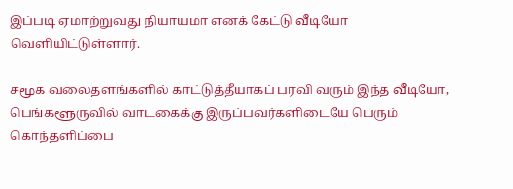இப்படி ஏமாற்றுவது நியாயமா எனக் கேட்டு வீடியோ வெளியிட்டுள்ளார்.

சமூக வலைதளங்களில் காட்டுத்தீயாகப் பரவி வரும் இந்த வீடியோ, பெங்களூருவில் வாடகைக்கு இருப்பவர்களிடையே பெரும் கொந்தளிப்பை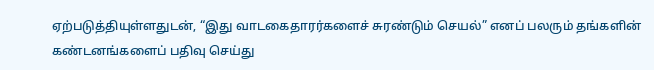ஏற்படுத்தியுள்ளதுடன், “இது வாடகைதாரர்களைச் சுரண்டும் செயல்” எனப் பலரும் தங்களின் கண்டனங்களைப் பதிவு செய்து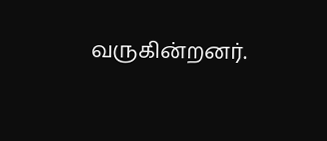வருகின்றனர்.